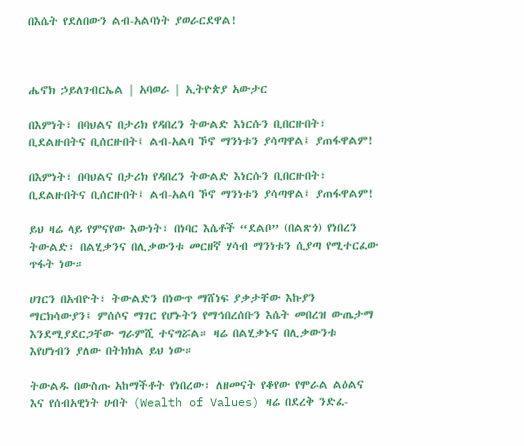በእሴት የደለበውን ልብ-አልባነት ያወራርደዋል!



ሔኖክ ኃይለገብርኤል | አባወራ | ኢትዮጵያ አውታር

በእምነት፣ በባህልና በታሪክ የዳበረን ትውልድ እነርሱን ቢበርዙበት፣ ቢደልዙበትና ቢሰርዙበት፤ ልብ-አልባ ኾኖ ማንነቱን ያሳጣዋል፤ ያጠፋዋልም!

በእምነት፣ በባህልና በታሪክ የዳበረን ትውልድ እነርሱን ቢበርዙበት፣ ቢደልዙበትና ቢሰርዙበት፤ ልብ-አልባ ኾኖ ማንነቱን ያሳጣዋል፤ ያጠፋዋልም!

ይህ ዛሬ ላይ የምናየው እውነት፣ በነባር እሴቶች “ደልቦ” (በልጽጎ) የነበረን ትውልድ፣ በልሂቃንና በሊቃውንቱ መርዘኛ ሃሳብ ማንነቱን ሲያጣ የሚተርፈው ጥፋት ነው።

ሀገርን በአብዮት፣ ትውልድን በነውጥ ማሸነፍ ያቃታቸው እኩያን ማርክሳውያን፤ ምሰሶና ማገር የሆኑትን የማኅበረሰቡን እሴት መበረዝ ውጤታማ እንደሚያደርጋቸው ግራምሺ ተናግሯል። ዛሬ በልሂቃኑና በሊቃውንቱ እየሆነብን ያለው በትክክል ይህ ነው።

ትውልዱ በውስጡ አከማችቶት የነበረው፣ ለዘመናት የቆየው የሞራል ልዕልና እና የሰብአዊነት ሀብት (Wealth of Values) ዛሬ በደረቅ ንድፈ-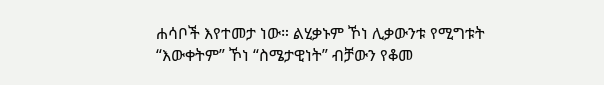ሐሳቦች እየተመታ ነው። ልሂቃኑም ኾነ ሊቃውንቱ የሚግቱት “እውቀትም” ኾነ “ስሜታዊነት” ብቻውን የቆመ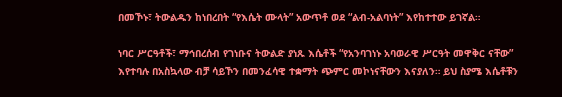በመኾኑ፣ ትውልዱን ከነበረበት “የእሴት ሙላት” አውጥቶ ወደ “ልብ-አልባነት” እየከተተው ይገኛል።

ነባር ሥርዓቶች፣ ማኅበረሰብ የገነቡና ትውልድ ያነጹ እሴቶች “የአንባገነኑ አባወራዊ ሥርዓት መዋቅር ናቸው” እየተባሉ በአስኳላው ብቻ ሳይኾን በመንፈሳዊ ተቋማት ጭምር መኮነናቸውን እናያለን። ይህ ስያሜ እሴቶቹን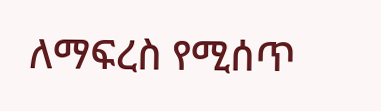ለማፍረስ የሚሰጥ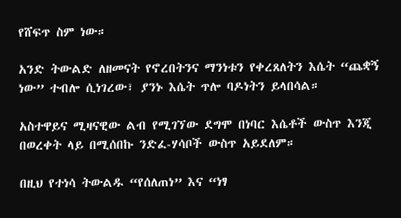የሸፍጥ ስም ነው።

አንድ ትውልድ ለዘመናት የኖረበትንና ማንነቱን የቀረጸለትን እሴት “ጨቋኝ ነው” ተብሎ ሲነገረው፣ ያንኑ እሴት ጥሎ ባዶነትን ይላበሳል።

አስተዋይና ሚዛናዊው ልብ የሚገኘው ደግሞ በነባር እሴቶች ውስጥ እንጂ በወረቀት ላይ በሚሰበኩ ንድፈ-ሃሳቦች ውስጥ አይደለም።

በዚህ የተነሳ ትውልዱ “የሰለጠነ” እና “ነፃ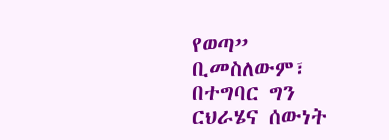የወጣ” ቢመስለውም፣ በተግባር ግን ርህራሄና ሰውነት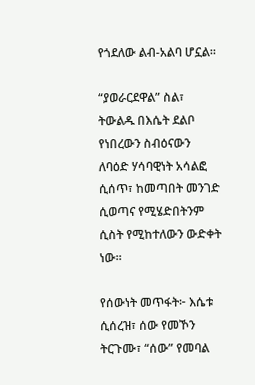የጎደለው ልብ-አልባ ሆኗል።

“ያወራርደዋል” ስል፣ ትውልዱ በእሴት ደልቦ የነበረውን ስብዕናውን ለባዕድ ሃሳባዊነት አሳልፎ ሲሰጥ፣ ከመጣበት መንገድ ሲወጣና የሚሄድበትንም ሲስት የሚከተለውን ውድቀት ነው።

የሰውነት መጥፋት፦ እሴቱ ሲሰረዝ፣ ሰው የመኾን ትርጉሙ፣ “ሰው” የመባል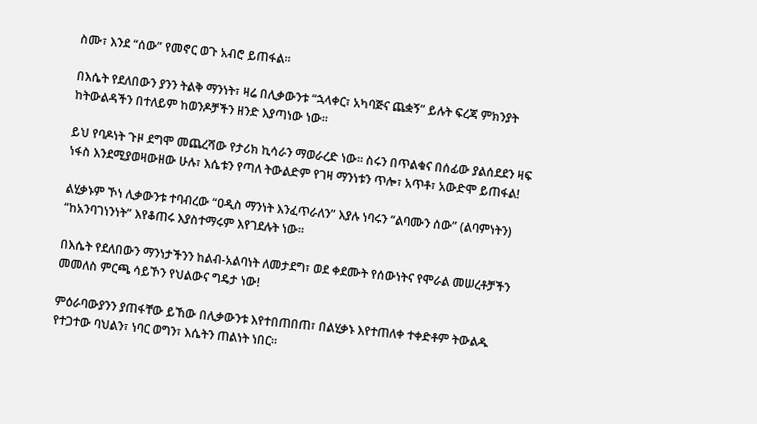ስሙ፣ እንደ “ሰው” የመኖር ወጉ አብሮ ይጠፋል።

በእሴት የደለበውን ያንን ትልቅ ማንነት፣ ዛሬ በሊቃውንቱ “ኋላቀር፣ አካባጅና ጨቋኝ” ይሉት ፍረጃ ምክንያት ከትውልዳችን በተለይም ከወንዶቻችን ዘንድ እያጣነው ነው።

ይህ የባዶነት ጉዞ ደግሞ መጨረሻው የታሪክ ኪሳራን ማወራረድ ነው። ስሩን በጥልቁና በሰፊው ያልሰደደን ዛፍ ነፋስ እንደሚያወዛውዘው ሁሉ፣ እሴቱን የጣለ ትውልድም የገዛ ማንነቱን ጥሎ፣ አጥቶ፣ አውድሞ ይጠፋል!

ልሂቃኑም ኾነ ሊቃውንቱ ተባብረው “ዐዲስ ማንነት እንፈጥራለን” እያሉ ነባሩን “ልባሙን ሰው” (ልባምነትን) “ከአንባገነንነት” እየቆጠሩ እያስተማሩም እየገደሉት ነው።

በእሴት የደለበውን ማንነታችንን ከልብ-አልባነት ለመታደግ፣ ወደ ቀደሙት የሰውነትና የሞራል መሠረቶቻችን መመለስ ምርጫ ሳይኾን የህልውና ግዴታ ነው!

ምዕራባውያንን ያጠፋቸው ይኸው በሊቃውንቱ እየተበጠበጠ፣ በልሂቃኑ እየተጠለቀ ተቀድቶም ትውልዱ የተጋተው ባህልን፣ ነባር ወግን፣ እሴትን ጠልነት ነበር።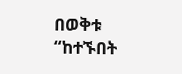በወቅቱ “ከተኙበት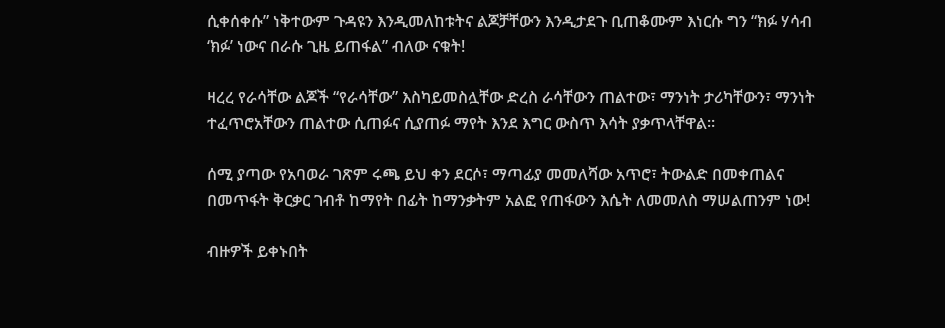ሲቀሰቀሱ” ነቅተውም ጉዳዩን እንዲመለከቱትና ልጆቻቸውን እንዲታደጉ ቢጠቆሙም እነርሱ ግን “ክፉ ሃሳብ ‘ክፉ’ ነውና በራሱ ጊዜ ይጠፋል” ብለው ናቁት!

ዛረረ የራሳቸው ልጆች “የራሳቸው” እስካይመስሏቸው ድረስ ራሳቸውን ጠልተው፣ ማንነት ታሪካቸውን፣ ማንነት ተፈጥሮአቸውን ጠልተው ሲጠፉና ሲያጠፉ ማየት እንደ እግር ውስጥ እሳት ያቃጥላቸዋል።

ሰሚ ያጣው የአባወራ ገጽም ሩጫ ይህ ቀን ደርሶ፣ ማጣፊያ መመለሻው አጥሮ፣ ትውልድ በመቀጠልና በመጥፋት ቅርቃር ገብቶ ከማየት በፊት ከማንቃትም አልፎ የጠፋውን እሴት ለመመለስ ማሠልጠንም ነው!

ብዙዎች ይቀኑበት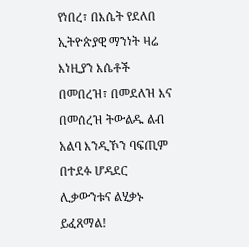የነበረ፣ በእሴት የደለበ ኢትዮጵያዊ ማንነት ዛሬ እነዚያን እሴቶች በመበረዝ፣ በመደለዝ እና በመሰረዝ ትውልዱ ልብ አልባ እንዲኾን ባፍጢም በተደፉ ሆዳደር ሊቃውንቱና ልሂቃኑ ይፈጸማል!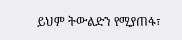ይህም ትውልድን የሚያጠፋ፣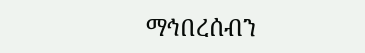ማኅበረሰብን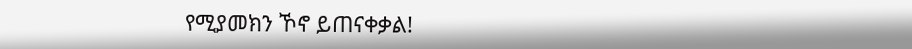የሚያመክን ኾኖ ይጠናቀቃል!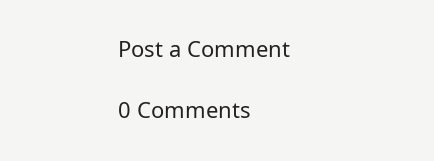Post a Comment

0 Comments